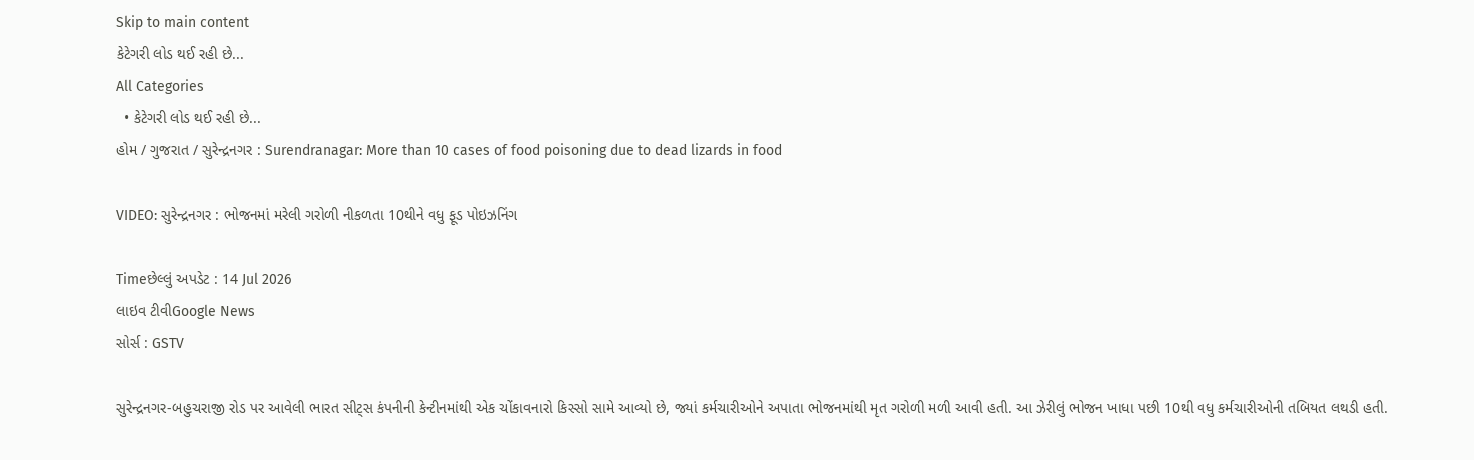Skip to main content
કેટેગરી લોડ થઈ રહી છે...
All Categories
  • કેટેગરી લોડ થઈ રહી છે...
હોમ / ગુજરાત / સુરેન્દ્રનગર : Surendranagar: More than 10 cases of food poisoning due to dead lizards in food

VIDEO: સુરેન્દ્રનગર : ભોજનમાં મરેલી ગરોળી નીકળતા 10થીને વધુ ફૂડ પોઇઝનિંગ

Timeછેલ્લું અપડેટ : 14 Jul 2026
લાઇવ ટીવીGoogle News
સોર્સ : GSTV

સુરેન્દ્રનગર-બહુચરાજી રોડ પર આવેલી ભારત સીટ્સ કંપનીની કેન્ટીનમાંથી એક ચોંકાવનારો કિસ્સો સામે આવ્યો છે, જ્યાં કર્મચારીઓને અપાતા ભોજનમાંથી મૃત ગરોળી મળી આવી હતી. આ ઝેરીલું ભોજન ખાધા પછી 10થી વધુ કર્મચારીઓની તબિયત લથડી હતી.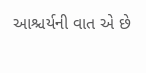આશ્ચર્યની વાત એ છે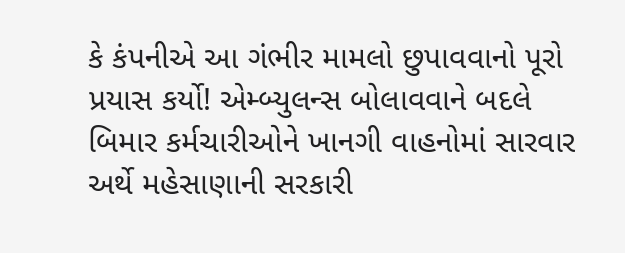કે કંપનીએ આ ગંભીર મામલો છુપાવવાનો પૂરો પ્રયાસ કર્યો! એમ્બ્યુલન્સ બોલાવવાને બદલે બિમાર કર્મચારીઓને ખાનગી વાહનોમાં સારવાર અર્થે મહેસાણાની સરકારી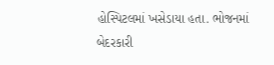હોસ્પિટલમાં ખસેડાયા હતા. ભોજનમાં બેદરકારી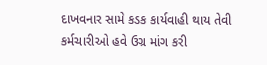દાખવનાર સામે કડક કાર્યવાહી થાય તેવી કર્મચારીઓ હવે ઉગ્ર માંગ કરી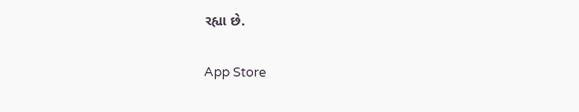રહ્યા છે.

App Store